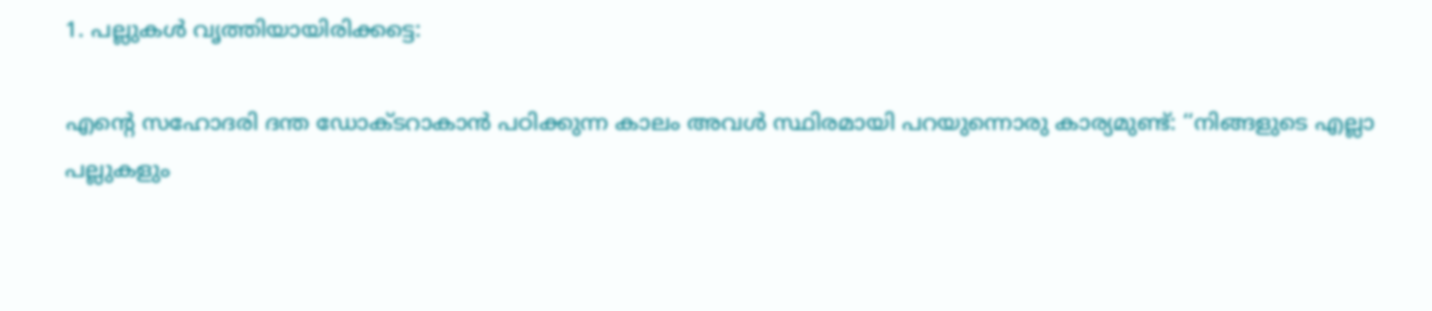1. പല്ലുകൾ വൃത്തിയായിരിക്കട്ടെ:

എന്റെ സഹോദരി ദന്ത ഡോക്ടറാകാൻ പഠിക്കുന്ന കാലം അവൾ സ്ഥിരമായി പറയുന്നൊരു കാര്യമുണ്ട്: ‘‘നിങ്ങളുടെ എല്ലാ പല്ലുകളും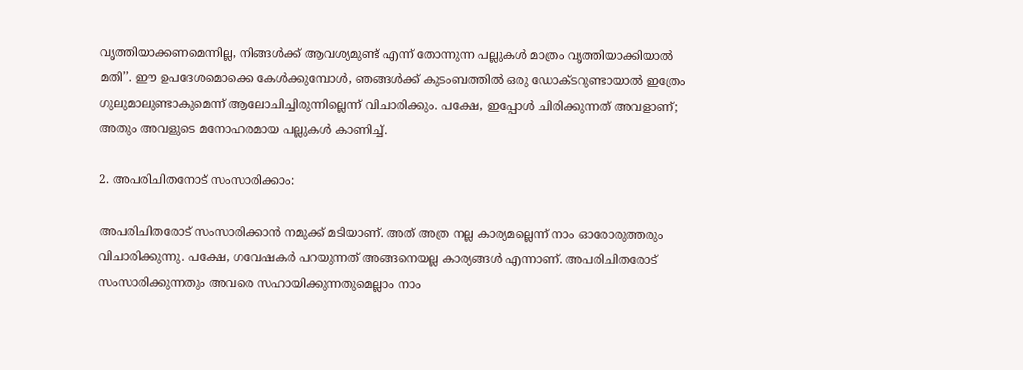വൃത്തിയാക്കണമെന്നില്ല, നിങ്ങൾക്ക് ആവശ്യമുണ്ട് എന്ന് തോന്നുന്ന പല്ലുകൾ മാത്രം വൃത്തിയാക്കിയാൽ മതി’’. ഈ ഉപദേശമൊക്കെ കേൾക്കുമ്പോൾ, ഞങ്ങൾക്ക് കുടംബത്തിൽ ഒരു ഡോക്ടറുണ്ടായാൽ ഇത്രേം ഗുലുമാലുണ്ടാകുമെന്ന് ആലോചിച്ചിരുന്നില്ലെന്ന് വിചാരിക്കും. പക്ഷേ, ഇപ്പോൾ ചിരിക്കുന്നത് അവളാണ്; അതും അവളുടെ മനോഹരമായ പല്ലുകൾ കാണിച്ച്.

2. അപരിചിതനോട് സംസാരിക്കാം:

അപരിചിതരോട് സംസാരിക്കാൻ നമുക്ക് മടിയാണ്. അത് അത്ര നല്ല കാര്യമല്ലെന്ന് നാം ഓരോരുത്തരും വിചാരിക്കുന്നു. പക്ഷേ, ഗവേഷകർ പറയുന്നത് അങ്ങനെയല്ല കാര്യങ്ങൾ എന്നാണ്. അപരിചിതരോട് സംസാരിക്കുന്നതും അവരെ സഹായിക്കുന്നതുമെല്ലാം നാം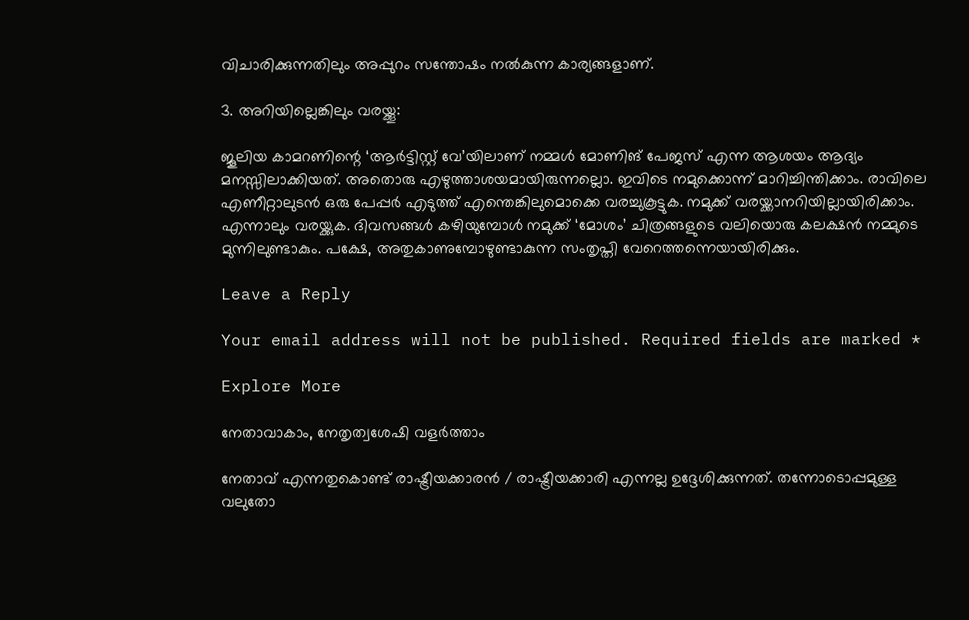വിചാരിക്കുന്നതിലും അപ്പുറം സന്തോഷം നൽകുന്ന കാര്യങ്ങളാണ്.

3. അറിയില്ലെങ്കിലും വരയ്ക്കൂ:

ജൂലിയ കാമറണിന്റെ ‘ആർട്ടിസ്റ്റ് വേ’യിലാണ് നമ്മൾ മോണിങ് പേജസ് എന്ന ആശയം ആദ്യം മനസ്സിലാക്കിയത്. അതൊരു എഴുത്താശയമായിരുന്നല്ലൊ. ഇവിടെ നമുക്കൊന്ന് മാറിച്ചിന്തിക്കാം. രാവിലെ എണീറ്റാലുടൻ ഒരു പേപ്പർ എടുത്ത് എന്തെങ്കിലുമൊക്കെ വരച്ചുകൂട്ടുക. നമുക്ക് വരയ്ക്കാനറിയില്ലായിരിക്കാം. എന്നാലും വരയ്ക്കുക. ദിവസങ്ങൾ കഴിയുമ്പോൾ നമുക്ക് ‘മോശം’ ചിത്രങ്ങളുടെ വലിയൊരു കലക്ഷൻ നമ്മുടെ മുന്നിലുണ്ടാകും. പക്ഷേ, അതുകാണുമ്പോഴുണ്ടാകുന്ന സംതൃപ്തി വേറെത്തന്നെയായിരിക്കും.

Leave a Reply

Your email address will not be published. Required fields are marked *

Explore More

നേതാവാകാം, നേതൃത്വശേഷി വളര്‍ത്താം

നേതാവ് എന്നതുകൊണ്ട് രാഷ്ട്രീയക്കാരന്‍ / രാഷ്ട്രീയക്കാരി എന്നല്ല ഉദ്ദേശിക്കുന്നത്. തന്നോടൊപ്പമുള്ള വലുതോ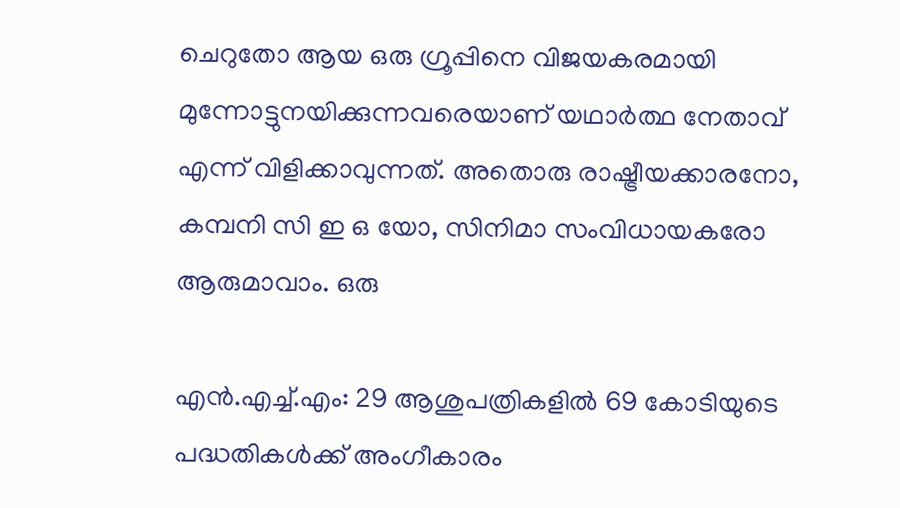ചെറുതോ ആയ ഒരു ഗ്രൂപ്പിനെ വിജയകരമായി മുന്നോട്ടുനയിക്കുന്നവരെയാണ് യഥാര്‍ത്ഥ നേതാവ് എന്ന് വിളിക്കാവുന്നത്. അതൊരു രാഷ്ട്രീയക്കാരനോ, കമ്പനി സി ഇ ഒ യോ, സിനിമാ സംവിധായകരോ ആരുമാവാം. ഒരു

എൻ.എച്ച്.എം: 29 ആശുപത്രികളിൽ 69 കോടിയുടെ പദ്ധതികൾക്ക് അംഗീകാരം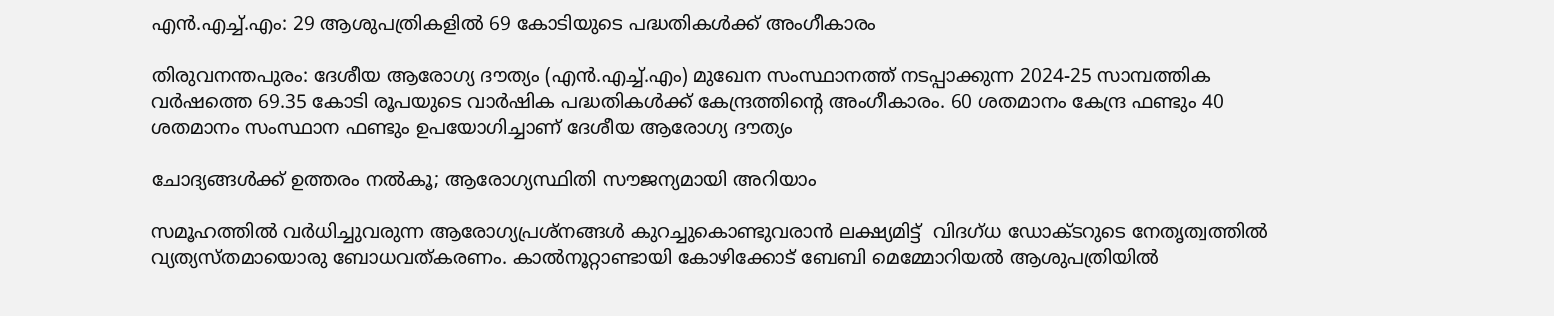എൻ.എച്ച്.എം: 29 ആശുപത്രികളിൽ 69 കോടിയുടെ പദ്ധതികൾക്ക് അംഗീകാരം

തിരുവനന്തപുരം: ദേശീയ ആരോഗ്യ ദൗത്യം (എൻ.എച്ച്.എം) മുഖേന സംസ്ഥാനത്ത് നടപ്പാക്കുന്ന 2024-25 സാമ്പത്തിക വർഷത്തെ 69.35 കോടി രൂപയുടെ വാര്‍ഷിക പദ്ധതികൾക്ക് കേന്ദ്രത്തിന്‍റെ അംഗീകാരം. 60 ശതമാനം കേന്ദ്ര ഫണ്ടും 40 ശതമാനം സംസ്ഥാന ഫണ്ടും ഉപയോഗിച്ചാണ് ദേശീയ ആരോഗ്യ ദൗത്യം

ചോദ്യങ്ങൾക്ക് ഉത്തരം നൽകൂ; ആരോഗ്യസ്ഥിതി സൗജന്യമായി അറിയാം

സമൂഹത്തിൽ വർധിച്ചുവരുന്ന ആരോഗ്യപ്രശ്നങ്ങൾ കുറച്ചുകൊണ്ടുവരാൻ ലക്ഷ്യമിട്ട്  വിദഗ്ധ ഡോക്ടറുടെ നേതൃത്വത്തിൽ വ്യത്യസ്തമായൊരു ബോധവത്കരണം. കാൽനൂറ്റാണ്ടായി കോഴിക്കോട് ബേബി മെമ്മോറിയൽ ആശുപത്രിയിൽ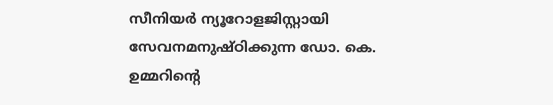സീനിയർ ന്യൂറോളജിസ്റ്റായി സേവനമനുഷ്ഠിക്കുന്ന ഡോ. കെ. ഉമ്മറിന്‍റെ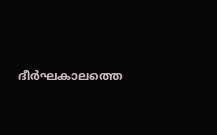ദീർഘകാലത്തെ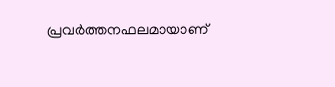പ്രവർത്തനഫലമായാണ്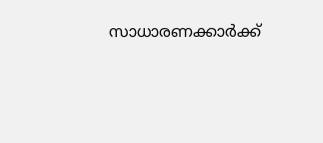സാധാരണക്കാർക്ക്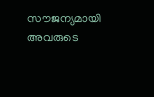സൗജന്യമായി അവരുടെ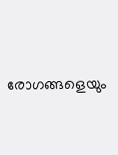രോഗങ്ങളെയും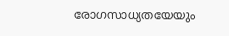രോഗസാധ്യതയേയും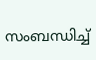സംബന്ധിച്ച്